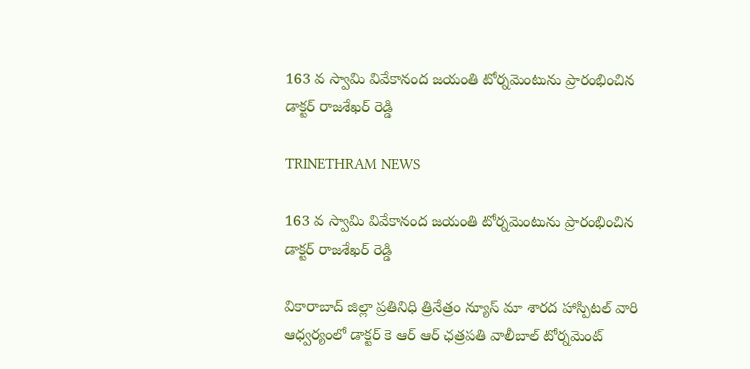163 వ స్వామి వివేకానంద జయంతి టోర్నమెంటును ప్రారంభించిన డాక్టర్ రాజశేఖర్ రెడ్డి

TRINETHRAM NEWS

163 వ స్వామి వివేకానంద జయంతి టోర్నమెంటును ప్రారంభించిన డాక్టర్ రాజశేఖర్ రెడ్డి

వికారాబాద్ జిల్లా ప్రతినిధి త్రినేత్రం న్యూస్ మా శారద హాస్పిటల్ వారి ఆధ్వర్యంలో డాక్టర్ కె ఆర్ ఆర్ ఛత్రపతి వాలీబాల్ టోర్నమెంట్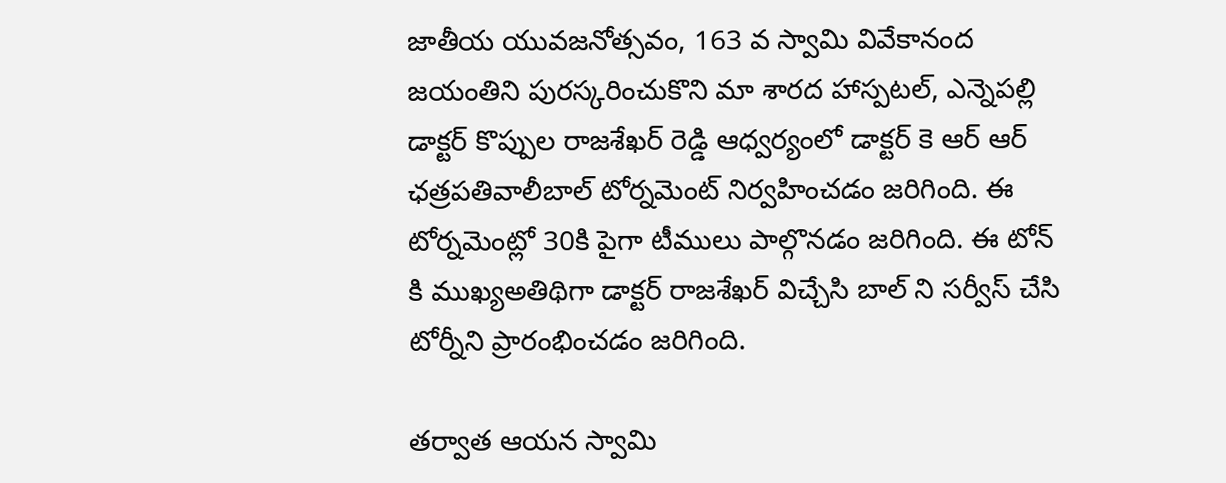జాతీయ యువజనోత్సవం, 163 వ స్వామి వివేకానంద జయంతిని పురస్కరించుకొని మా శారద హాస్పటల్, ఎన్నెపల్లి డాక్టర్ కొప్పుల రాజశేఖర్ రెడ్డి ఆధ్వర్యంలో డాక్టర్ కె ఆర్ ఆర్ ఛత్రపతివాలీబాల్ టోర్నమెంట్ నిర్వహించడం జరిగింది. ఈ టోర్నమెంట్లో 30కి పైగా టీములు పాల్గొనడం జరిగింది. ఈ టోన్ కి ముఖ్యఅతిథిగా డాక్టర్ రాజశేఖర్ విచ్చేసి బాల్ ని సర్వీస్ చేసి టోర్నీని ప్రారంభించడం జరిగింది.

తర్వాత ఆయన స్వామి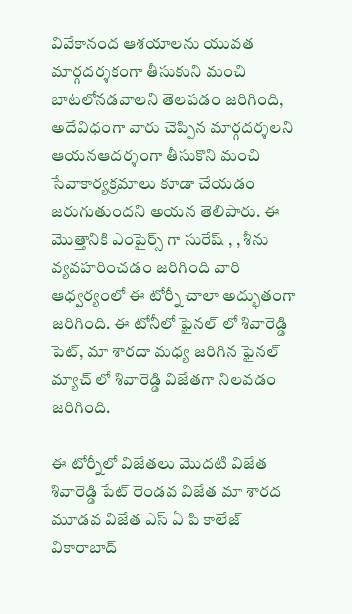వివేకానంద ఆశయాలను యువత మార్గదర్శకంగా తీసుకుని మంచి బాటలోనడవాలని తెలపడం జరిగింది, అదేవిధంగా వారు చెప్పిన మార్గదర్శలని ఆయనఆదర్శంగా తీసుకొని మంచి సేవాకార్యక్రమాలు కూడా చేయడం జరుగుతుందని అయన తెలిపారు. ఈ మొత్తానికి ఎంపైర్స్ గా సురేష్ , , శీను వ్యవహరించడం జరిగింది వారి ఆధ్వర్యంలో ఈ టోర్నీ చాలా అద్భుతంగా జరిగింది. ఈ టోనీలో ఫైనల్ లో శివారెడ్డి పెట్, మా శారదా మధ్య జరిగిన ఫైనల్ మ్యాచ్ లో శివారెడ్డి విజేతగా నిలవడం జరిగింది.

ఈ టోర్నీలో విజేతలు మొదటి విజేత శివారెడ్డి పేట్ రెండవ విజేత మా శారద మూడవ విజేత ఎస్ ఏ పి కాలేజ్ వికారాబాద్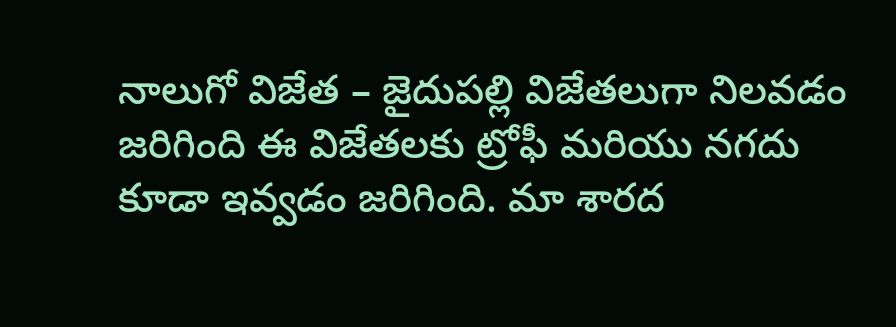నాలుగో విజేత – జైదుపల్లి విజేతలుగా నిలవడం జరిగింది ఈ విజేతలకు ట్రోఫీ మరియు నగదు కూడా ఇవ్వడం జరిగింది. మా శారద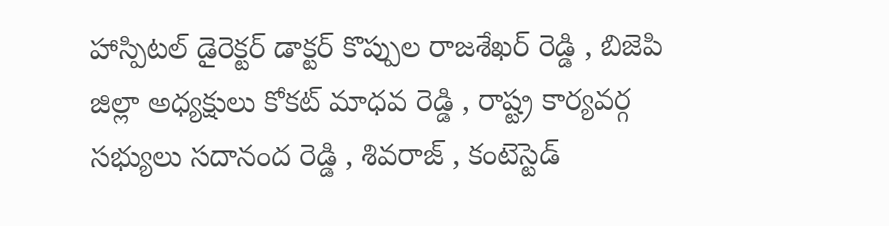హాస్పిటల్ డైరెక్టర్ డాక్టర్ కొప్పుల రాజశేఖర్ రెడ్డి , బిజెపి జిల్లా అధ్యక్షులు కోకట్ మాధవ రెడ్డి , రాష్ట్ర కార్యవర్గ సభ్యులు సదానంద రెడ్డి , శివరాజ్ , కంటెస్టెడ్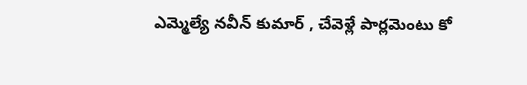ఎమ్మెల్యే నవీన్ కుమార్ , చేవెళ్లే పార్లమెంటు కో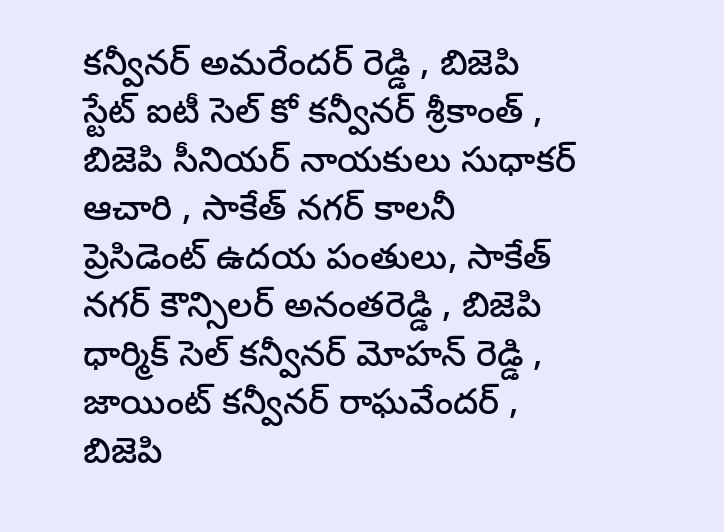కన్వీనర్ అమరేందర్ రెడ్డి , బిజెపి స్టేట్ ఐటీ సెల్ కో కన్వీనర్ శ్రీకాంత్ , బిజెపి సీనియర్ నాయకులు సుధాకర్ ఆచారి , సాకేత్ నగర్ కాలనీ ప్రెసిడెంట్ ఉదయ పంతులు, సాకేత్ నగర్ కౌన్సిలర్ అనంతరెడ్డి , బిజెపి ధార్మిక్ సెల్ కన్వీనర్ మోహన్ రెడ్డి , జాయింట్ కన్వీనర్ రాఘవేందర్ , బిజెపి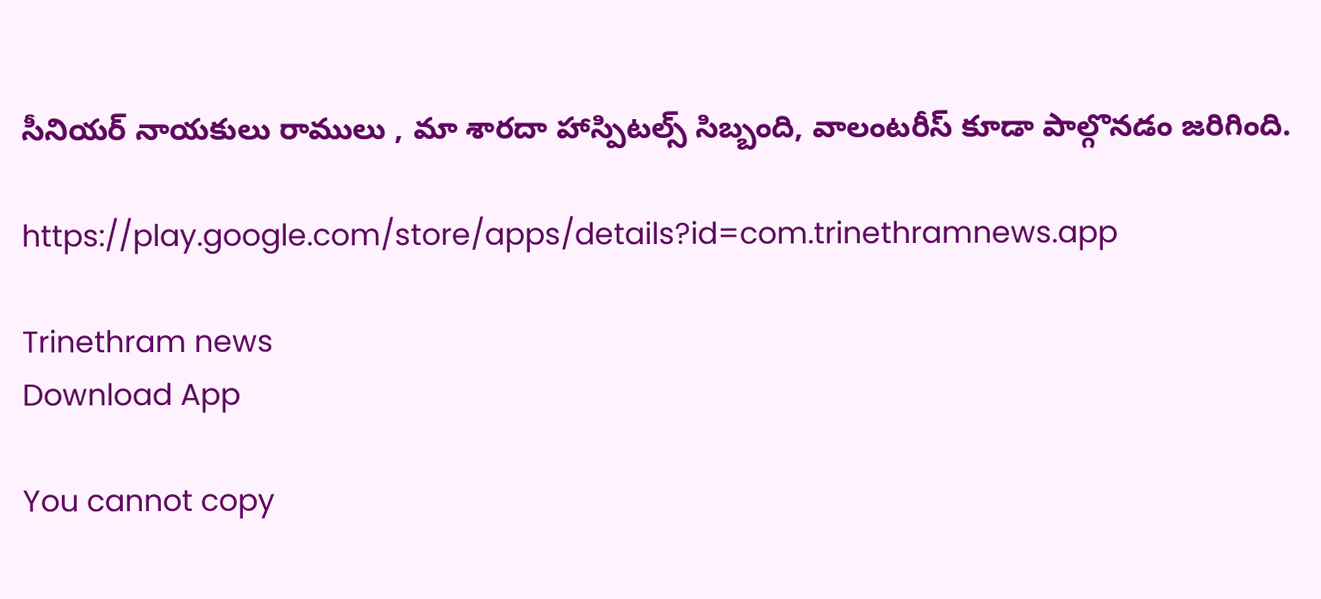సీనియర్ నాయకులు రాములు , మా శారదా హాస్పిటల్స్ సిబ్బంది, వాలంటరీస్ కూడా పాల్గొనడం జరిగింది.

https://play.google.com/store/apps/details?id=com.trinethramnews.app

Trinethram news
Download App

You cannot copy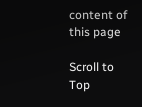content of this page

Scroll to Top